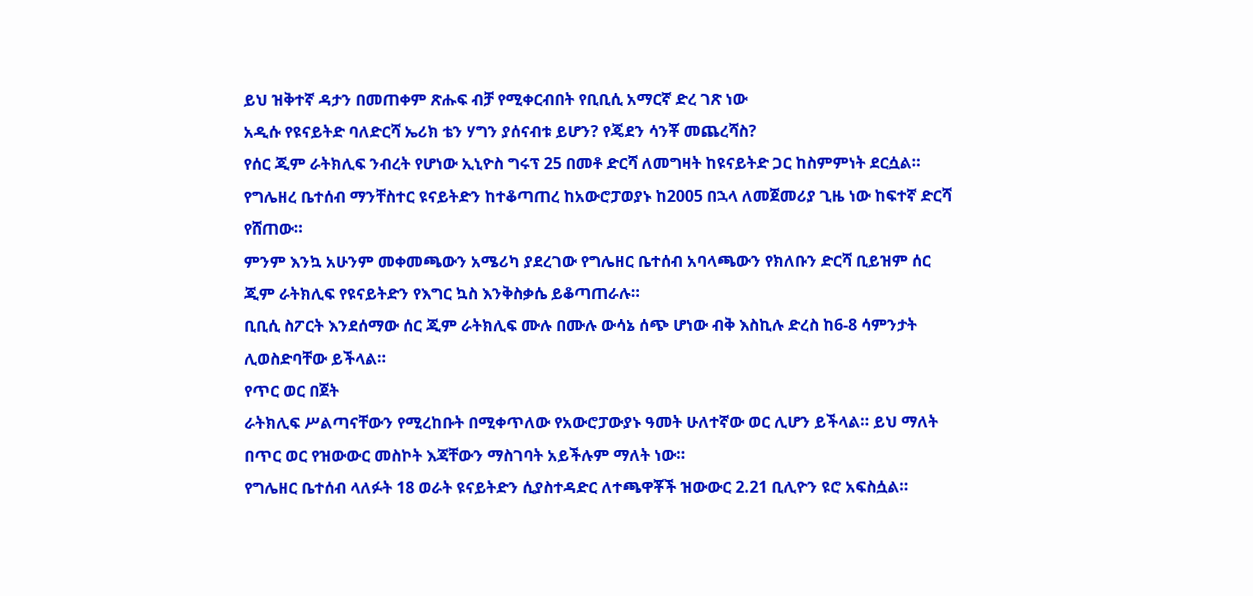ይህ ዝቅተኛ ዳታን በመጠቀም ጽሑፍ ብቻ የሚቀርብበት የቢቢሲ አማርኛ ድረ ገጽ ነው
አዲሱ የዩናይትድ ባለድርሻ ኤሪክ ቴን ሃግን ያሰናብቱ ይሆን? የጄደን ሳንቾ መጨረሻስ?
የሰር ጂም ራትክሊፍ ንብረት የሆነው ኢኒዮስ ግሩፕ 25 በመቶ ድርሻ ለመግዛት ከዩናይትድ ጋር ከስምምነት ደርሷል።
የግሌዘረ ቤተሰብ ማንቸስተር ዩናይትድን ከተቆጣጠረ ከአውሮፓወያኑ ከ2005 በኋላ ለመጀመሪያ ጊዜ ነው ከፍተኛ ድርሻ የሸጠው።
ምንም እንኳ አሁንም መቀመጫውን አሜሪካ ያደረገው የግሌዘር ቤተሰብ አባላጫውን የክለቡን ድርሻ ቢይዝም ሰር ጂም ራትክሊፍ የዩናይትድን የእግር ኳስ እንቅስቃሴ ይቆጣጠራሉ።
ቢቢሲ ስፖርት እንደሰማው ሰር ጂም ራትክሊፍ ሙሉ በሙሉ ውሳኔ ሰጭ ሆነው ብቅ እስኪሉ ድረስ ከ6-8 ሳምንታት ሊወስድባቸው ይችላል።
የጥር ወር በጀት
ራትክሊፍ ሥልጣናቸውን የሚረከቡት በሚቀጥለው የአውሮፓውያኑ ዓመት ሁለተኛው ወር ሊሆን ይችላል። ይህ ማለት በጥር ወር የዝውውር መስኮት እጃቸውን ማስገባት አይችሉም ማለት ነው።
የግሌዘር ቤተሰብ ላለፉት 18 ወራት ዩናይትድን ሲያስተዳድር ለተጫዋቾች ዝውውር 2.21 ቢሊዮን ዩሮ አፍስሷል።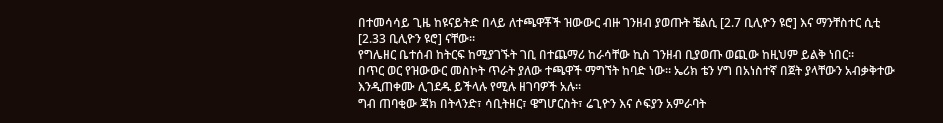በተመሳሳይ ጊዜ ከዩናይትድ በላይ ለተጫዋቾች ዝውውር ብዙ ገንዘብ ያወጡት ቼልሲ [2.7 ቢሊዮን ዩሮ] እና ማንቸስተር ሲቲ [2.33 ቢሊዮን ዩሮ] ናቸው።
የግሌዘር ቤተሰብ ከትርፍ ከሚያገኙት ገቢ በተጨማሪ ከራሳቸው ኪስ ገንዘብ ቢያወጡ ወጪው ከዚህም ይልቅ ነበር።
በጥር ወር የዝውውር መስኮት ጥራት ያለው ተጫዋች ማግኘት ከባድ ነው። ኤሪክ ቴን ሃግ በአነስተኛ በጀት ያላቸውን አብቃቅተው እንዲጠቀሙ ሊገደዱ ይችላሉ የሚሉ ዘገባዎች አሉ።
ግብ ጠባቂው ጃክ በትላንድ፣ ሳቢትዘር፣ ዌግሆርስት፣ ሬጊዮን እና ሶፍያን አምራባት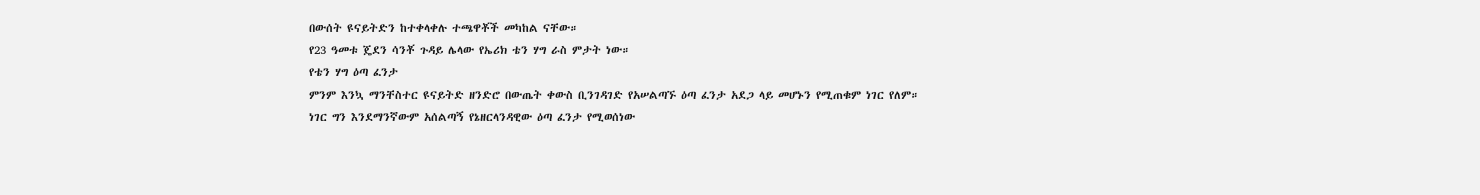በውሰት ዩናይትድን ከተቀላቀሉ ተጫዋቾች መካከል ናቸው።
የ23 ዓመቱ ጄደን ሳንቾ ጉዳይ ሌላው የኤሪክ ቴን ሃግ ራስ ምታት ነው።
የቴን ሃግ ዕጣ ፈንታ
ምንም እንኳ ማንቸስተር ዩናይትድ ዘንድሮ በውጤት ቀውስ ቢንገዳገድ የአሠልጣኙ ዕጣ ፈንታ አደጋ ላይ መሆኑን የሚጠቁም ነገር የለም።
ነገር ግን እንደማንኛውም አሰልጣኝ የኔዘርላንዳዊው ዕጣ ፈንታ የሚወሰነው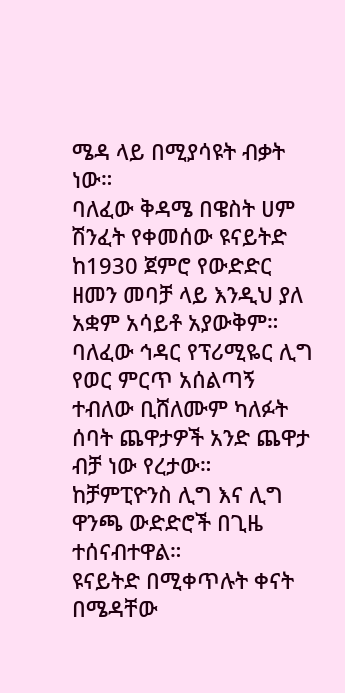ሜዳ ላይ በሚያሳዩት ብቃት ነው።
ባለፈው ቅዳሜ በዌስት ሀም ሽንፈት የቀመሰው ዩናይትድ ከ1930 ጀምሮ የውድድር ዘመን መባቻ ላይ እንዲህ ያለ አቋም አሳይቶ አያውቅም።
ባለፈው ኅዳር የፕሪሚዬር ሊግ የወር ምርጥ አሰልጣኝ ተብለው ቢሸለሙም ካለፉት ሰባት ጨዋታዎች አንድ ጨዋታ ብቻ ነው የረታው።
ከቻምፒዮንስ ሊግ እና ሊግ ዋንጫ ውድድሮች በጊዜ ተሰናብተዋል።
ዩናይትድ በሚቀጥሉት ቀናት በሜዳቸው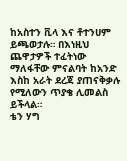ከአስተን ቪላ እና ቶተንሀም ይጫወታሉ። በእነዚህ ጨዋታዎች ተፈትነው ማለፋቸው ምናልባት ከአንድ እስከ አራት ደረጃ ያጠናቅቃሉ የሚለውን ጥያቄ ሊመልስ ይችላል።
ቴን ሃግ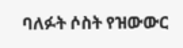ባለፉት ሶስት የዝውውር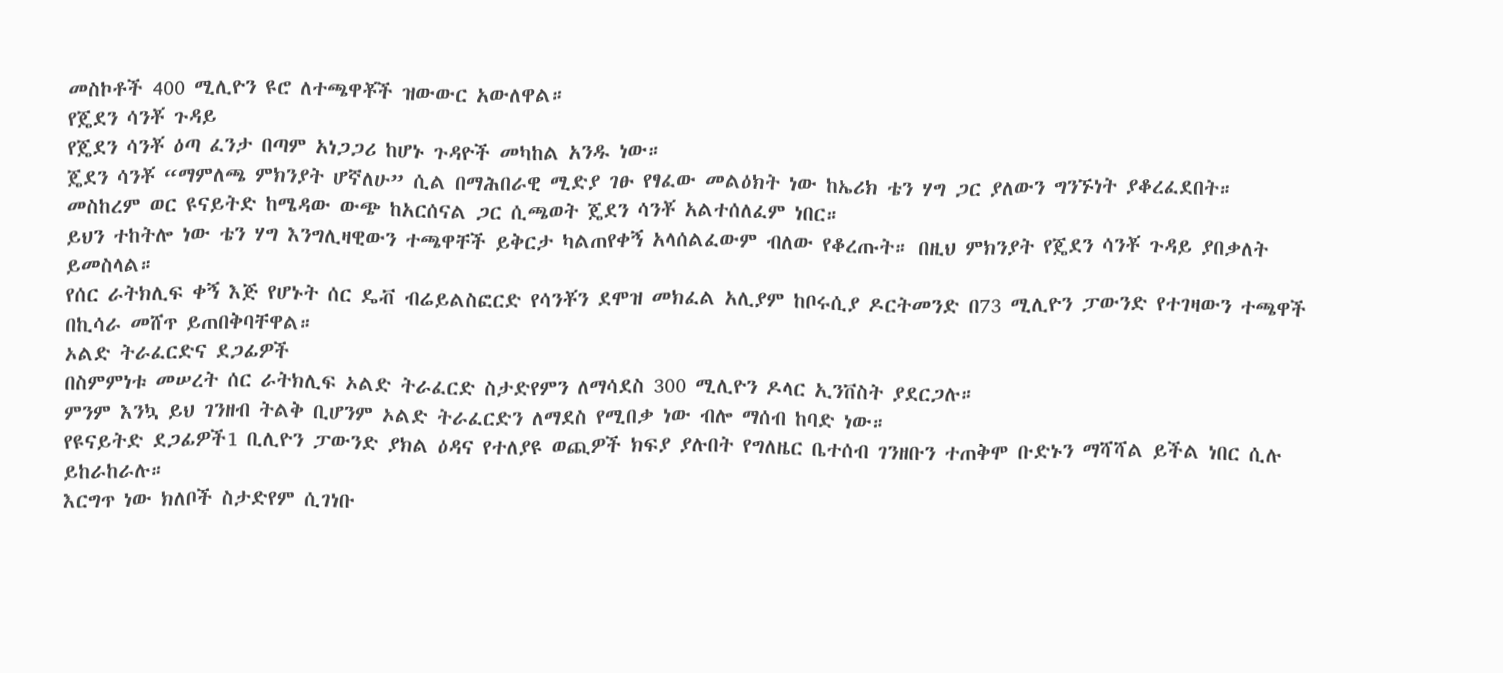መስኮቶች 400 ሚሊዮን ዩሮ ለተጫዋቾች ዝውውር አውለዋል።
የጄደን ሳንቾ ጉዳይ
የጄደን ሳንቾ ዕጣ ፈንታ በጣም አነጋጋሪ ከሆኑ ጉዳዮች መካከል አንዱ ነው።
ጄደን ሳንቾ “ማምለጫ ምክንያት ሆኛለሁ” ሲል በማሕበራዊ ሚድያ ገፁ የፃፈው መልዕክት ነው ከኤሪክ ቴን ሃግ ጋር ያለውን ግንኙነት ያቆረፈደበት።
መስከረም ወር ዩናይትድ ከሜዳው ውጭ ከአርሰናል ጋር ሲጫወት ጄደን ሳንቾ አልተሰለፈም ነበር።
ይህን ተከትሎ ነው ቴን ሃግ እንግሊዛዊውን ተጫዋቸች ይቅርታ ካልጠየቀኝ አላሰልፈውም ብለው የቆረጡት። በዚህ ምክንያት የጄደን ሳንቾ ጉዳይ ያበቃለት ይመስላል።
የሰር ራትክሊፍ ቀኝ እጅ የሆኑት ሰር ዴቭ ብሬይልስፎርድ የሳንቾን ደሞዝ መክፈል አሊያም ከቦሩሲያ ዶርትመንድ በ73 ሚሊዮን ፓውንድ የተገዛውን ተጫዋች በኪሳራ መሸጥ ይጠበቅባቸዋል።
ኦልድ ትራፈርድና ደጋፊዎች
በስምምነቱ መሠረት ሰር ራትክሊፍ ኦልድ ትራፈርድ ስታድየምን ለማሳደስ 300 ሚሊዮን ዶላር ኢንቨስት ያደርጋሉ።
ምንም እንኳ ይህ ገንዘብ ትልቅ ቢሆንም ኦልድ ትራፈርድን ለማደስ የሚበቃ ነው ብሎ ማሰብ ከባድ ነው።
የዩናይትድ ደጋፊዎች1 ቢሊዮን ፓውንድ ያክል ዕዳና የተለያዩ ወጪዎች ክፍያ ያሉበት የግለዜር ቤተሰብ ገንዘቡን ተጠቅሞ ቡድኑን ማሻሻል ይችል ነበር ሲሉ ይከራከራሉ።
እርግጥ ነው ክለቦች ስታድየም ሲገነቡ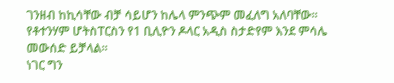ገንዘብ ከኪሳቸው ብቻ ሳይሆን ከሌላ ምንጭም መፈለግ አለባቸው። የቶተንሃም ሆትስፐርስን የ1 ቢሊዮን ዶላር አዲስ ስታድየም እንደ ምሳሌ መውሰድ ይቻላል።
ነገር ግን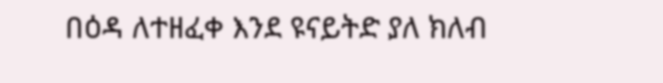በዕዳ ለተዘፈቀ እንደ ዩናይትድ ያለ ክለብ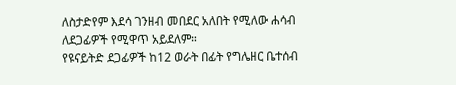ለስታድየም እደሳ ገንዘብ መበደር አለበት የሚለው ሐሳብ ለደጋፊዎች የሚዋጥ አይደለም።
የዩናይትድ ደጋፊዎች ከ12 ወራት በፊት የግሌዘር ቤተሰብ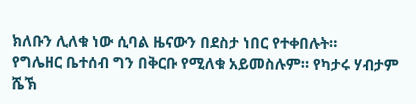ክለቡን ሊለቁ ነው ሲባል ዜናውን በደስታ ነበር የተቀበሉት።
የግሌዘር ቤተሰብ ግን በቅርቡ የሚለቁ አይመስሉም። የካታሩ ሃብታም ሼኽ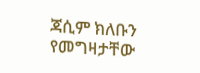ጃሲም ክለቡን የመግዛታቸው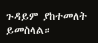ጉዳይም ያከተመለት ይመስላል።